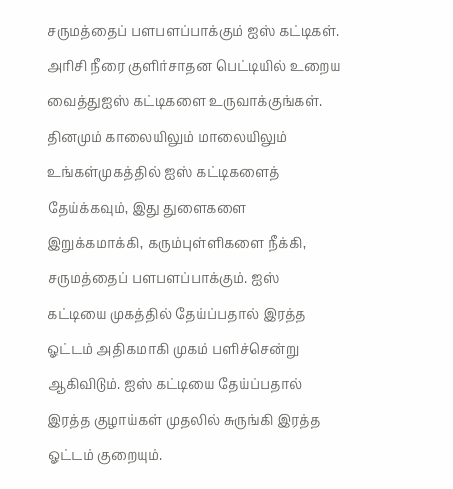சருமத்தைப் பளபளப்பாக்கும் ஐஸ் கட்டிகள்.
அரிசி நீரை குளிர்சாதன பெட்டியில் உறைய வைத்துஐஸ் கட்டிகளை உருவாக்குங்கள். தினமும் காலையிலும் மாலையிலும் உங்கள்முகத்தில் ஐஸ் கட்டிகளைத் தேய்க்கவும், இது துளைகளை இறுக்கமாக்கி, கரும்புள்ளிகளை நீக்கி, சருமத்தைப் பளபளப்பாக்கும். ஐஸ் கட்டியை முகத்தில் தேய்ப்பதால் இரத்த ஓட்டம் அதிகமாகி முகம் பளிச்சென்று ஆகிவிடும். ஐஸ் கட்டியை தேய்ப்பதால் இரத்த குழாய்கள் முதலில் சுருங்கி இரத்த ஓட்டம் குறையும்.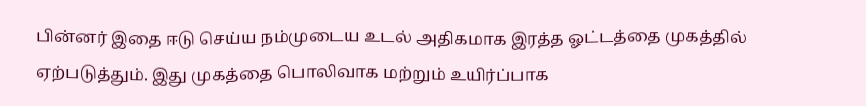பின்னர் இதை ஈடு செய்ய நம்முடைய உடல் அதிகமாக இரத்த ஓட்டத்தை முகத்தில் ஏற்படுத்தும். இது முகத்தை பொலிவாக மற்றும் உயிர்ப்பாக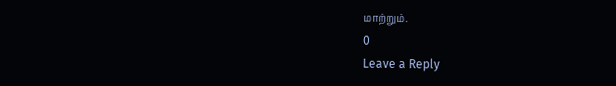மாற்றும்.
0
Leave a Reply